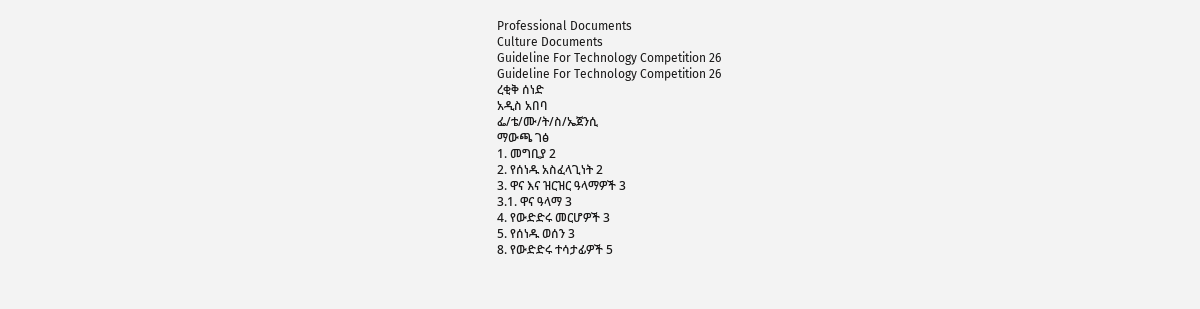Professional Documents
Culture Documents
Guideline For Technology Competition 26
Guideline For Technology Competition 26
ረቂቅ ሰነድ
አዲስ አበባ
ፌ/ቴ/ሙ/ት/ስ/ኤጀንሲ
ማውጫ ገፅ
1. መግቢያ 2
2. የሰነዱ አስፈላጊነት 2
3. ዋና እና ዝርዝር ዓላማዎች 3
3.1. ዋና ዓላማ 3
4. የውድድሩ መርሆዎች 3
5. የሰነዱ ወሰን 3
8. የውድድሩ ተሳታፊዎች 5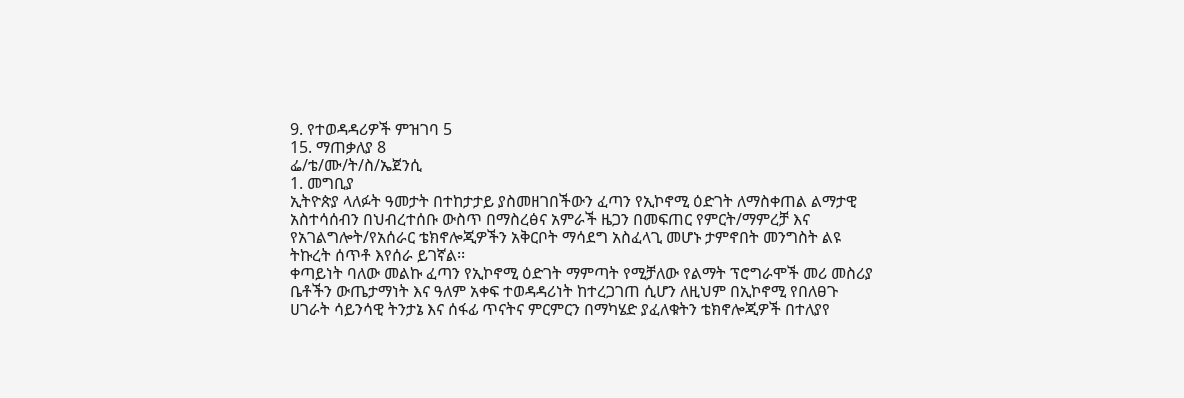9. የተወዳዳሪዎች ምዝገባ 5
15. ማጠቃለያ 8
ፌ/ቴ/ሙ/ት/ስ/ኤጀንሲ
1. መግቢያ
ኢትዮጵያ ላለፉት ዓመታት በተከታታይ ያስመዘገበችውን ፈጣን የኢኮኖሚ ዕድገት ለማስቀጠል ልማታዊ
አስተሳሰብን በህብረተሰቡ ውስጥ በማስረፅና አምራች ዜጋን በመፍጠር የምርት/ማምረቻ እና
የአገልግሎት/የአሰራር ቴክኖሎጂዎችን አቅርቦት ማሳደግ አስፈላጊ መሆኑ ታምኖበት መንግስት ልዩ
ትኩረት ሰጥቶ እየሰራ ይገኛል፡፡
ቀጣይነት ባለው መልኩ ፈጣን የኢኮኖሚ ዕድገት ማምጣት የሚቻለው የልማት ፕሮግራሞች መሪ መስሪያ
ቤቶችን ውጤታማነት እና ዓለም አቀፍ ተወዳዳሪነት ከተረጋገጠ ሲሆን ለዚህም በኢኮኖሚ የበለፀጉ
ሀገራት ሳይንሳዊ ትንታኔ እና ሰፋፊ ጥናትና ምርምርን በማካሄድ ያፈለቁትን ቴክኖሎጂዎች በተለያየ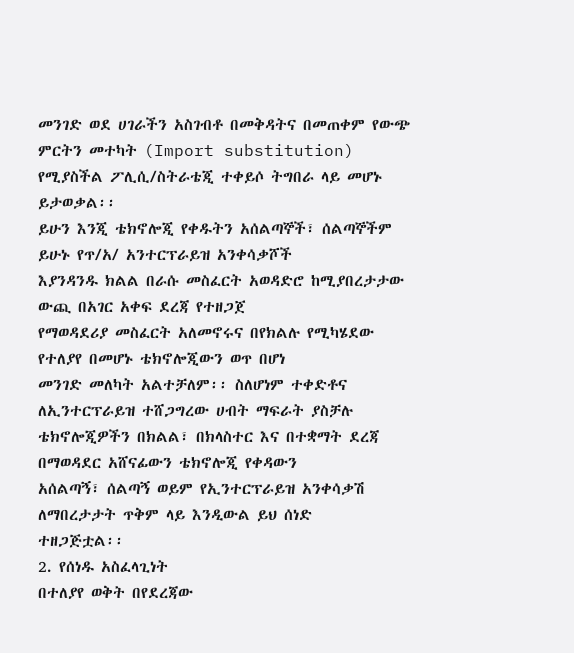መንገድ ወደ ሀገራችን አስገብቶ በመቅዳትና በመጠቀም የውጭ ምርትን መተካት (Import substitution)
የሚያስችል ፖሊሲ/ስትራቴጂ ተቀይሶ ትግበራ ላይ መሆኑ ይታወቃል፡፡
ይሁን እንጂ ቴክኖሎጂ የቀዱትን አሰልጣኞች፣ ሰልጣኞችም ይሁኑ የጥ/አ/ አንተርፕራይዝ አንቀሳቃሾች
እያንዳንዱ ክልል በራሱ መስፈርት አወዳድሮ ከሚያበረታታው ውጪ በአገር አቀፍ ደረጃ የተዘጋጀ
የማወዳደሪያ መስፈርት አለመኖሩና በየክልሉ የሚካሄደው የተለያየ በመሆኑ ቴክኖሎጂውን ወጥ በሆነ
መንገድ መለካት አልተቻለም፡፡ ስለሆነም ተቀድቶና ለኢንተርፕራይዝ ተሸጋግረው ሀብት ማፍራት ያስቻሉ
ቴክኖሎጂዎችን በክልል፣ በክላስተር እና በተቋማት ደረጃ በማወዳደር አሸናፊውን ቴክኖሎጂ የቀዳውን
አሰልጣኝ፣ ሰልጣኝ ወይም የኢንተርፕራይዝ አንቀሳቃሽ ለማበረታታት ጥቅም ላይ እንዲውል ይህ ሰነድ
ተዘጋጅቷል፡፡
2. የሰነዱ አስፈላጊነት
በተለያየ ወቅት በየደረጃው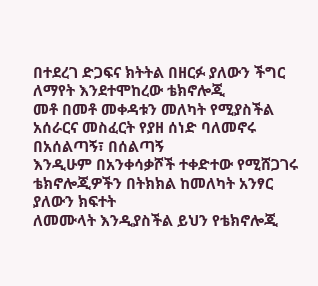በተደረገ ድጋፍና ክትትል በዘርፉ ያለውን ችግር ለማየት እንደተሞከረው ቴክኖሎጂ
መቶ በመቶ መቀዳቱን መለካት የሚያስችል አሰራርና መስፈርት የያዘ ሰነድ ባለመኖሩ በአሰልጣኝ፣ በሰልጣኝ
እንዲሁም በአንቀሳቃሾች ተቀድተው የሚሸጋገሩ ቴክኖሎጂዎችን በትክክል ከመለካት አንፃር ያለውን ክፍተት
ለመሙላት እንዲያስችል ይህን የቴክኖሎጂ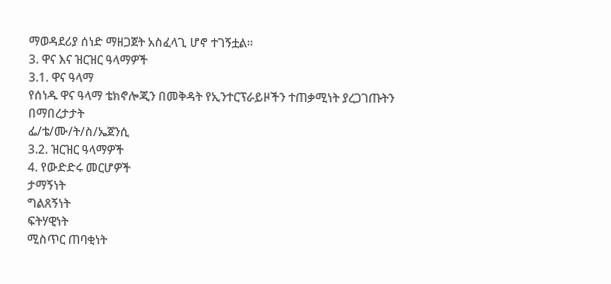ማወዳደሪያ ሰነድ ማዘጋጀት አስፈላጊ ሆኖ ተገኝቷል፡፡
3. ዋና እና ዝርዝር ዓላማዎች
3.1. ዋና ዓላማ
የሰነዱ ዋና ዓላማ ቴክኖሎጂን በመቅዳት የኢንተርፕራይዞችን ተጠቃሚነት ያረጋገጡትን በማበረታታት
ፌ/ቴ/ሙ/ት/ስ/ኤጀንሲ
3.2. ዝርዝር ዓላማዎች
4. የውድድሩ መርሆዎች
ታማኝነት
ግልጸኝነት
ፍትሃዊነት
ሚስጥር ጠባቂነት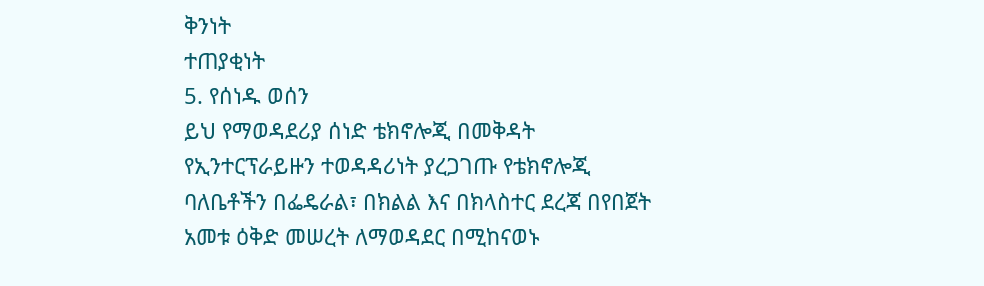ቅንነት
ተጠያቂነት
5. የሰነዱ ወሰን
ይህ የማወዳደሪያ ሰነድ ቴክኖሎጂ በመቅዳት የኢንተርፕራይዙን ተወዳዳሪነት ያረጋገጡ የቴክኖሎጂ
ባለቤቶችን በፌዴራል፣ በክልል እና በክላስተር ደረጃ በየበጀት አመቱ ዕቅድ መሠረት ለማወዳደር በሚከናወኑ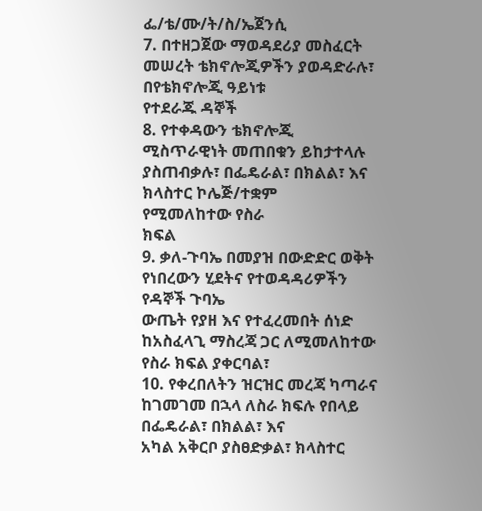ፌ/ቴ/ሙ/ት/ስ/ኤጀንሲ
7. በተዘጋጀው ማወዳደሪያ መስፈርት መሠረት ቴክኖሎጂዎችን ያወዳድራሉ፣ በየቴክኖሎጂ ዓይነቱ
የተደራጁ ዳኞች
8. የተቀዳውን ቴክኖሎጂ ሚስጥራዊነት መጠበቁን ይከታተላሉ ያስጠብቃሉ፣ በፌዴራል፣ በክልል፣ እና
ክላስተር ኮሌጅ/ተቋም
የሚመለከተው የስራ
ክፍል
9. ቃለ-ጉባኤ በመያዝ በውድድር ወቅት የነበረውን ሂደትና የተወዳዳሪዎችን የዳኞች ጉባኤ
ውጤት የያዘ እና የተፈረመበት ሰነድ ከአስፈላጊ ማስረጃ ጋር ለሚመለከተው
የስራ ክፍል ያቀርባል፣
10. የቀረበለትን ዝርዝር መረጃ ካጣራና ከገመገመ በኋላ ለስራ ክፍሉ የበላይ በፌዴራል፣ በክልል፣ እና
አካል አቅርቦ ያስፀድቃል፣ ክላስተር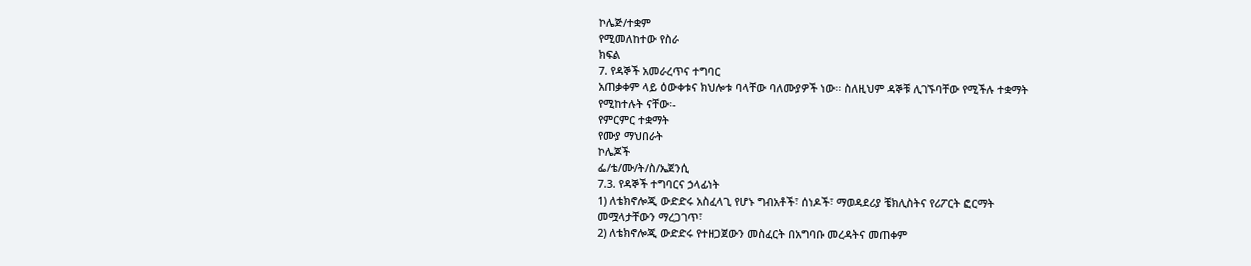ኮሌጅ/ተቋም
የሚመለከተው የስራ
ክፍል
7. የዳኞች አመራረጥና ተግባር
አጠቃቀም ላይ ዕውቀቱና ክህሎቱ ባላቸው ባለሙያዎች ነው፡፡ ስለዚህም ዳኞቹ ሊገኙባቸው የሚችሉ ተቋማት
የሚከተሉት ናቸው፡-
የምርምር ተቋማት
የሙያ ማህበራት
ኮሌጆች
ፌ/ቴ/ሙ/ት/ስ/ኤጀንሲ
7.3. የዳኞች ተግባርና ኃላፊነት
1) ለቴክኖሎጂ ውድድሩ አስፈላጊ የሆኑ ግብአቶች፣ ሰነዶች፣ ማወዳደሪያ ቼክሊስትና የሪፖርት ፎርማት
መሟላታቸውን ማረጋገጥ፣
2) ለቴክኖሎጂ ውድድሩ የተዘጋጀውን መስፈርት በአግባቡ መረዳትና መጠቀም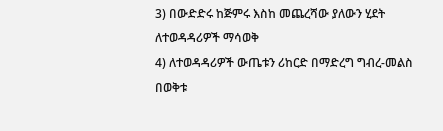3) በውድድሩ ከጅምሩ እስከ መጨረሻው ያለውን ሂደት ለተወዳዳሪዎች ማሳወቅ
4) ለተወዳዳሪዎች ውጤቱን ሪከርድ በማድረግ ግብረ-መልስ በወቅቱ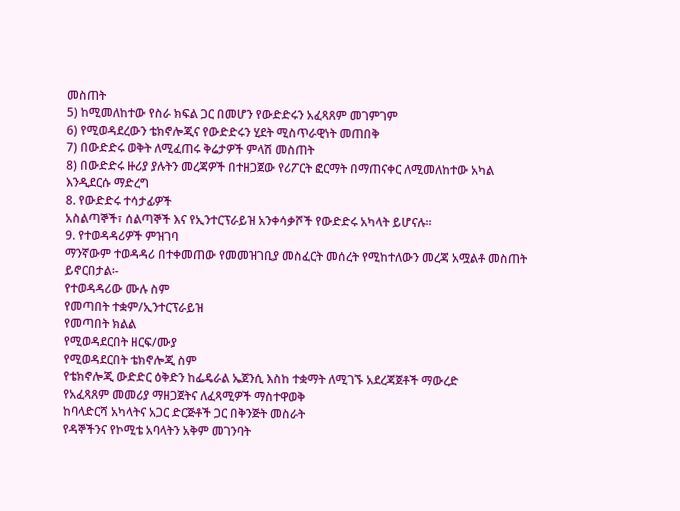መስጠት
5) ከሚመለከተው የስራ ክፍል ጋር በመሆን የውድድሩን አፈጻጸም መገምገም
6) የሚወዳደረውን ቴክኖሎጂና የውድድሩን ሂደት ሚስጥራዊነት መጠበቅ
7) በውድድሩ ወቅት ለሚፈጠሩ ቅሬታዎች ምላሽ መስጠት
8) በውድድሩ ዙሪያ ያሉትን መረጃዎች በተዘጋጀው የሪፖርት ፎርማት በማጠናቀር ለሚመለከተው አካል
እንዲደርሱ ማድረግ
8. የውድድሩ ተሳታፊዎች
አስልጣኞች፣ ሰልጣኞች እና የኢንተርፕራይዝ አንቀሳቃሾች የውድድሩ አካላት ይሆናሉ፡፡
9. የተወዳዳሪዎች ምዝገባ
ማንኛውም ተወዳዳሪ በተቀመጠው የመመዝገቢያ መስፈርት መሰረት የሚከተለውን መረጃ አሟልቶ መስጠት
ይኖርበታል፡-
የተወዳዳሪው ሙሉ ስም
የመጣበት ተቋም/ኢንተርፕራይዝ
የመጣበት ክልል
የሚወዳደርበት ዘርፍ/ሙያ
የሚወዳደርበት ቴክኖሎጂ ስም
የቴክኖሎጂ ውድድር ዕቅድን ከፌዴራል ኤጀንሲ እስከ ተቋማት ለሚገኙ አደረጃጀቶች ማውረድ
የአፈጻጸም መመሪያ ማዘጋጀትና ለፈጻሚዎች ማስተዋወቅ
ከባላድርሻ አካላትና አጋር ድርጅቶች ጋር በቅንጅት መስራት
የዳኞችንና የኮሚቴ አባላትን አቅም መገንባት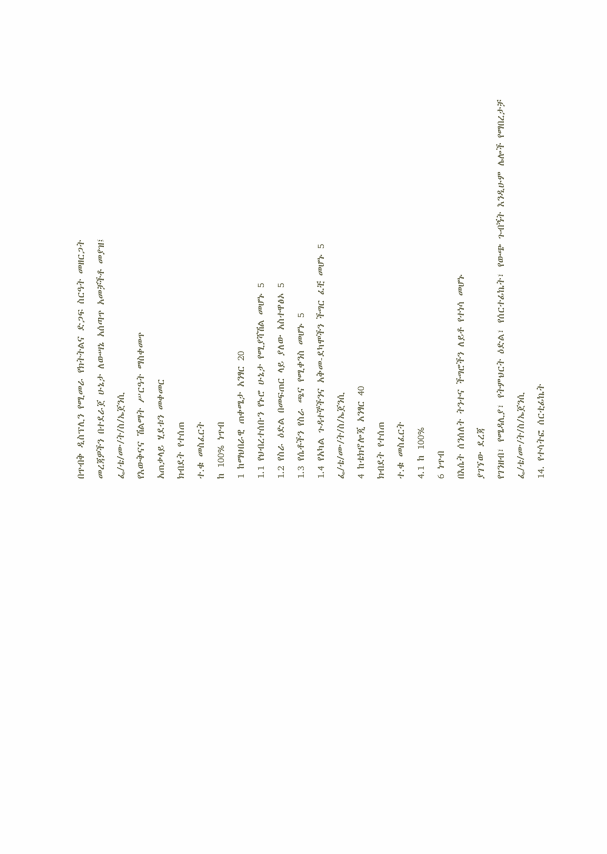በጥብቅ ዲስፕሊን የሚመራ የክትትልና ድጋፍ ስርዓት መዘርጋት
መረጃዎችን በተደራጀ ሁኔታ ለውሣኔ አሰጣጥ አመቻችቶ መያዝ፤
ፌ/ቴ/ሙ/ት/ስ/ኤጀንሲ
የእውቅናና ሽልማት ሥርዓት ማስቀመጥ
አጠቃላይ ሂደቱን መቀመር
ክብደት የተሰጠ
ተ.ቁ መስፈርት
ከ 100% ነጥብ
1 ከማህበራዊ ጠቀሜታ አንፃር 20
1.1 የህብረተሰቡን የኑሮ ሁኔታ የሚያሻሽል መሆኑ 5
1.2 የስራ ዕድል በመፍጠር ላይ ያለው አስተዋፅኦ 5
1.3 የሴቶችን የስራ ጫና የሚቀንስ መሆኑ 5
1.4 የአካል ጉዳተኞችንና አቅመ-ደካሞችን ችግር ፈቺ መሆኑ 5
ፌ/ቴ/ሙ/ት/ስ/ኤጀንሲ
4 ከቴክኖሎጂ አንፃር 40
ክብደት የተሰጠ
ተ.ቁ መስፈርት
4.1 ከ 100%
6 ነጥብ
በእሴት ሰንሰለት ትንተና ችግሮችን ለይቶ የተነሳ መሆኑ
ያገኘው ደረጃ
የገንዘብ፣ የሜዳሊያ፣ የትምህርት ዕድል፣ የሰርተፊኬት፣ የውጭ ጉብኝት እንዲሁም ሌሎች የማበረታቻ
ፌ/ቴ/ሙ/ት/ስ/ኤጀንሲ
14. የተሳትፎ ሰርቲፊኬት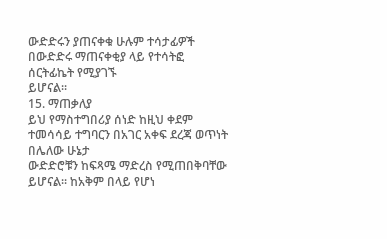ውድድሩን ያጠናቀቁ ሁሉም ተሳታፊዎች በውድድሩ ማጠናቀቂያ ላይ የተሳትፎ ሰርትፊኬት የሚያገኙ
ይሆናል፡፡
15. ማጠቃለያ
ይህ የማስተግበሪያ ሰነድ ከዚህ ቀደም ተመሳሳይ ተግባርን በአገር አቀፍ ደረጃ ወጥነት በሌለው ሁኔታ
ውድድሮቹን ከፍጻሜ ማድረስ የሚጠበቅባቸው ይሆናል፡፡ ከአቅም በላይ የሆነ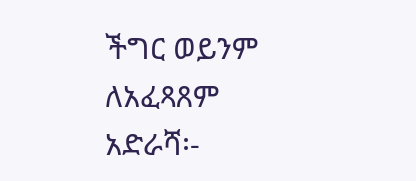ችግር ወይንም ለአፈጻጸም
አድራሻ፡-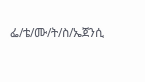ፌ/ቴ/ሙ/ት/ስ/ኤጀንሲ